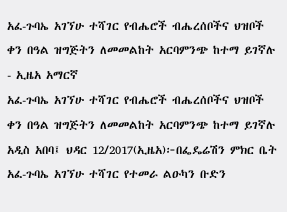አፈ-ጉባኤ አገኘሁ ተሻገር የብሔሮች ብሔረሰቦችና ህዝቦች ቀን በዓል ዝግጅትን ለመመልከት አርባምንጭ ከተማ ይገኛሉ - ኢዜአ አማርኛ
አፈ-ጉባኤ አገኘሁ ተሻገር የብሔሮች ብሔረሰቦችና ህዝቦች ቀን በዓል ዝግጅትን ለመመልከት አርባምንጭ ከተማ ይገኛሉ
አዲስ አበባ፤ ህዳር 12/2017(ኢዜአ)፦በፌዴሬሽን ምክር ቤት አፈ-ጉባኤ አገኘሁ ተሻገር የተመራ ልዑካን ቡድን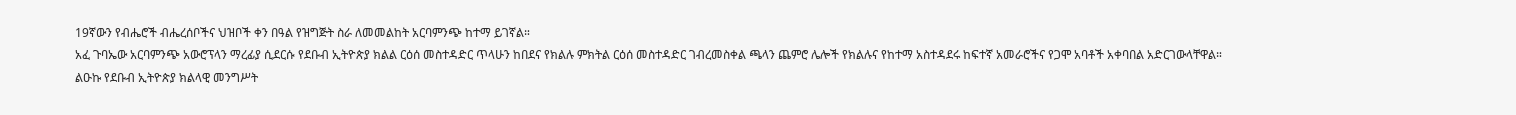19ኛውን የብሔሮች ብሔረሰቦችና ህዝቦች ቀን በዓል የዝግጅት ስራ ለመመልከት አርባምንጭ ከተማ ይገኛል።
አፈ ጉባኤው አርባምንጭ አውሮፕላን ማረፊያ ሲደርሱ የደቡብ ኢትዮጵያ ክልል ርዕሰ መስተዳድር ጥላሁን ከበደና የክልሉ ምክትል ርዕሰ መስተዳድር ገብረመስቀል ጫላን ጨምሮ ሌሎች የክልሉና የከተማ አስተዳደሩ ከፍተኛ አመራሮችና የጋሞ አባቶች አቀባበል አድርገውላቸዋል።
ልዑኩ የደቡብ ኢትዮጵያ ክልላዊ መንግሥት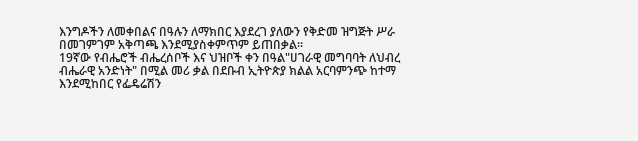እንግዶችን ለመቀበልና በዓሉን ለማክበር እያደረገ ያለውን የቅድመ ዝግጅት ሥራ በመገምገም አቅጣጫ እንደሚያስቀምጥም ይጠበቃል።
19ኛው የብሔሮች ብሔረሰቦች እና ህዝቦች ቀን በዓል"ሀገራዊ መግባባት ለህብረ ብሔራዊ አንድነት" በሚል መሪ ቃል በደቡብ ኢትዮጵያ ክልል አርባምንጭ ከተማ እንደሚከበር የፌዴሬሽን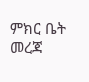ምክር ቤት መረጃ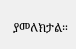ያመለክታል።